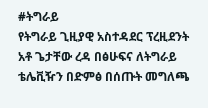#ትግራይ
የትግራይ ጊዚያዊ አስተዳደር ፕረዚደንት አቶ ጌታቸው ረዳ በፅሁፍና ለትግራይ ቴሌቪዥን በድምፅ በሰጡት መግለጫ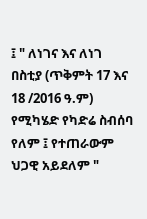፤ " ለነገና እና ለነገ በስቲያ (ጥቅምት 17 እና 18 /2016 ዓ.ም) የሚካሄድ የካድሬ ስብሰባ የለም ፤ የተጠራውም ህጋዊ አይደለም "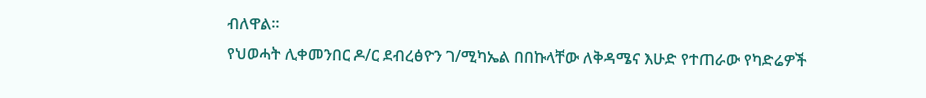ብለዋል።
የህወሓት ሊቀመንበር ዶ/ር ደብረፅዮን ገ/ሚካኤል በበኩላቸው ለቅዳሜና እሁድ የተጠራው የካድሬዎች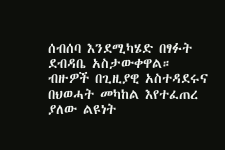ሰብሰባ እንደሚካሄድ በፃፉት ደብዳቤ አስታውቀዋል።
ብዙዎች በጊዚያዊ አስተዳደሩና በህወሓት መካከል እየተፈጠረ ያለው ልዩነት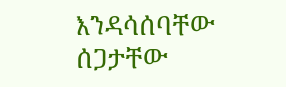እንዳሳሰባቸው ሰጋታቸው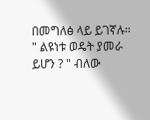በመግለፅ ላይ ይገኛሉ።
" ልዩነቱ ወዴት ያመራ ይሆን ? " ብለው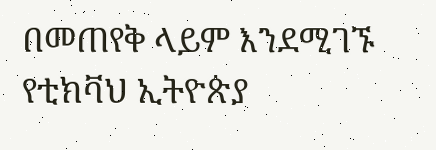በመጠየቅ ላይም እንደሚገኙ የቲክቫህ ኢትዮጵያ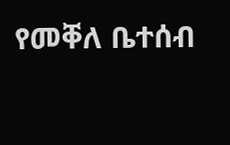የመቐለ ቤተሰብ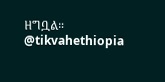ዘግቧል።
@tikvahethiopia